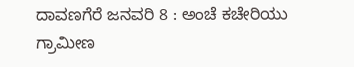ದಾವಣಗೆರೆ ಜನವರಿ 8 : ಅಂಚೆ ಕಚೇರಿಯು ಗ್ರಾಮೀಣ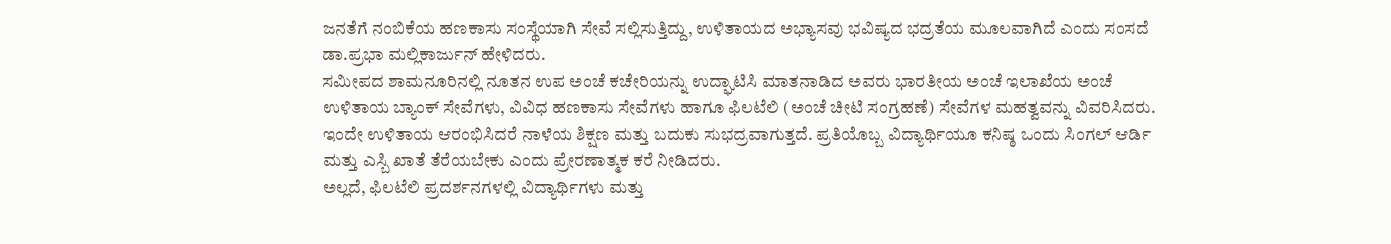ಜನತೆಗೆ ನಂಬಿಕೆಯ ಹಣಕಾಸು ಸಂಸ್ಥೆಯಾಗಿ ಸೇವೆ ಸಲ್ಲಿಸುತ್ತಿದ್ದು, ಉಳಿತಾಯದ ಅಭ್ಯಾಸವು ಭವಿಷ್ಯದ ಭದ್ರತೆಯ ಮೂಲವಾಗಿದೆ ಎಂದು ಸಂಸದೆ ಡಾ.ಪ್ರಭಾ ಮಲ್ಲಿಕಾರ್ಜುನ್ ಹೇಳಿದರು.
ಸಮೀಪದ ಶಾಮನೂರಿನಲ್ಲಿ ನೂತನ ಉಪ ಅಂಚೆ ಕಚೇರಿಯನ್ನು ಉದ್ಘಾಟಿಸಿ ಮಾತನಾಡಿದ ಅವರು ಭಾರತೀಯ ಅಂಚೆ ಇಲಾಖೆಯ ಅಂಚೆ ಉಳಿತಾಯ ಬ್ಯಾಂಕ್ ಸೇವೆಗಳು, ವಿವಿಧ ಹಣಕಾಸು ಸೇವೆಗಳು ಹಾಗೂ ಫಿಲಟೆಲಿ (ಅಂಚೆ ಚೀಟಿ ಸಂಗ್ರಹಣೆ) ಸೇವೆಗಳ ಮಹತ್ವವನ್ನು ವಿವರಿಸಿದರು.
ಇಂದೇ ಉಳಿತಾಯ ಆರಂಭಿಸಿದರೆ ನಾಳೆಯ ಶಿಕ್ಷಣ ಮತ್ತು ಬದುಕು ಸುಭದ್ರವಾಗುತ್ತದೆ. ಪ್ರತಿಯೊಬ್ಬ ವಿದ್ಯಾರ್ಥಿಯೂ ಕನಿಷ್ಠ ಒಂದು ಸಿಂಗಲ್ ಆರ್ಡಿ ಮತ್ತು ಎಸ್ಬಿ ಖಾತೆ ತೆರೆಯಬೇಕು ಎಂದು ಪ್ರೇರಣಾತ್ಮಕ ಕರೆ ನೀಡಿದರು.
ಅಲ್ಲದೆ, ಫಿಲಟೆಲಿ ಪ್ರದರ್ಶನಗಳಲ್ಲಿ ವಿದ್ಯಾರ್ಥಿಗಳು ಮತ್ತು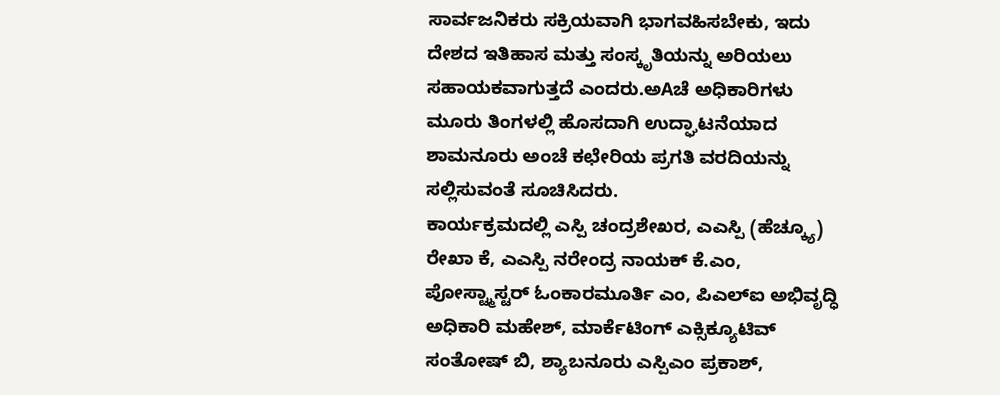ಸಾರ್ವಜನಿಕರು ಸಕ್ರಿಯವಾಗಿ ಭಾಗವಹಿಸಬೇಕು, ಇದು ದೇಶದ ಇತಿಹಾಸ ಮತ್ತು ಸಂಸ್ಕೃತಿಯನ್ನು ಅರಿಯಲು ಸಹಾಯಕವಾಗುತ್ತದೆ ಎಂದರು.ಅAಚೆ ಅಧಿಕಾರಿಗಳು ಮೂರು ತಿಂಗಳಲ್ಲಿ ಹೊಸದಾಗಿ ಉದ್ಘಾಟನೆಯಾದ ಶಾಮನೂರು ಅಂಚೆ ಕಛೇರಿಯ ಪ್ರಗತಿ ವರದಿಯನ್ನು ಸಲ್ಲಿಸುವಂತೆ ಸೂಚಿಸಿದರು.
ಕಾರ್ಯಕ್ರಮದಲ್ಲಿ ಎಸ್ಪಿ ಚಂದ್ರಶೇಖರ, ಎಎಸ್ಪಿ (ಹೆಚ್ಕ್ಯೂ) ರೇಖಾ ಕೆ, ಎಎಸ್ಪಿ ನರೇಂದ್ರ ನಾಯಕ್ ಕೆ.ಎಂ, ಪೋಸ್ಟ್ಮಾಸ್ಟರ್ ಓಂಕಾರಮೂರ್ತಿ ಎಂ, ಪಿಎಲ್ಐ ಅಭಿವೃದ್ಧಿ ಅಧಿಕಾರಿ ಮಹೇಶ್, ಮಾರ್ಕೆಟಿಂಗ್ ಎಕ್ಸಿಕ್ಯೂಟಿವ್ ಸಂತೋಷ್ ಬಿ, ಶ್ಯಾಬನೂರು ಎಸ್ಪಿಎಂ ಪ್ರಕಾಶ್,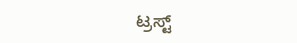ಟ್ರಸ್ಟ್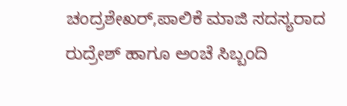ಚಂದ್ರಶೇಖರ್,ಪಾಲಿಕೆ ಮಾಜಿ ಸದಸ್ಯರಾದ ರುದ್ರೇಶ್ ಹಾಗೂ ಅಂಚೆ ಸಿಬ್ಬಂದಿ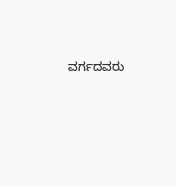ವರ್ಗದವರು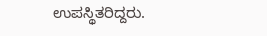ಉಪಸ್ಥಿತರಿದ್ದರು.